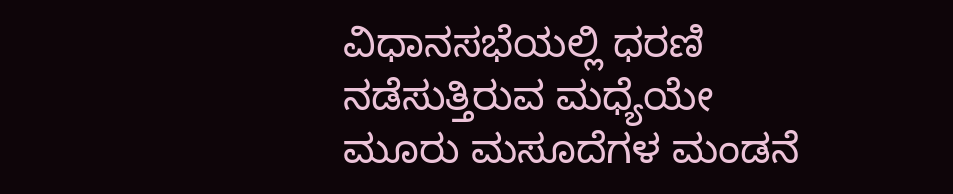ವಿಧಾನಸಭೆಯಲ್ಲಿ ಧರಣಿ ನಡೆಸುತ್ತಿರುವ ಮಧ್ಯೆಯೇ ಮೂರು ಮಸೂದೆಗಳ ಮಂಡನೆ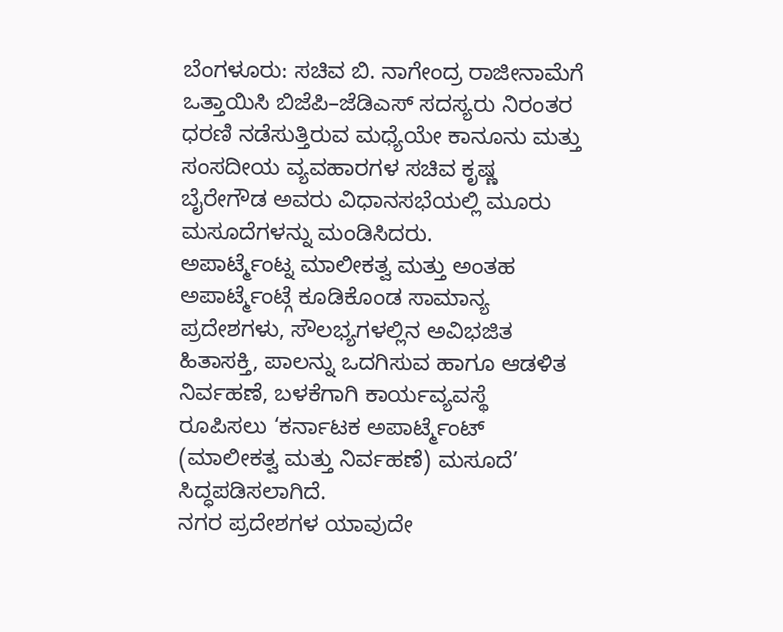ಬೆಂಗಳೂರು: ಸಚಿವ ಬಿ. ನಾಗೇಂದ್ರ ರಾಜೀನಾಮೆಗೆ ಒತ್ತಾಯಿಸಿ ಬಿಜೆಪಿ–ಜೆಡಿಎಸ್ ಸದಸ್ಯರು ನಿರಂತರ ಧರಣಿ ನಡೆಸುತ್ತಿರುವ ಮಧ್ಯೆಯೇ ಕಾನೂನು ಮತ್ತು ಸಂಸದೀಯ ವ್ಯವಹಾರಗಳ ಸಚಿವ ಕೃಷ್ಣ ಬೈರೇಗೌಡ ಅವರು ವಿಧಾನಸಭೆಯಲ್ಲಿ ಮೂರು ಮಸೂದೆಗಳನ್ನು ಮಂಡಿಸಿದರು.
ಅಪಾರ್ಟ್ಮೆಂಟ್ನ ಮಾಲೀಕತ್ವ ಮತ್ತು ಅಂತಹ ಅಪಾರ್ಟ್ಮೆಂಟ್ಗೆ ಕೂಡಿಕೊಂಡ ಸಾಮಾನ್ಯ ಪ್ರದೇಶಗಳು, ಸೌಲಭ್ಯಗಳಲ್ಲಿನ ಅವಿಭಜಿತ ಹಿತಾಸಕ್ತಿ, ಪಾಲನ್ನು ಒದಗಿಸುವ ಹಾಗೂ ಆಡಳಿತ ನಿರ್ವಹಣೆ, ಬಳಕೆಗಾಗಿ ಕಾರ್ಯವ್ಯವಸ್ಥೆ ರೂಪಿಸಲು ‘ಕರ್ನಾಟಕ ಅಪಾರ್ಟ್ಮೆಂಟ್ (ಮಾಲೀಕತ್ವ ಮತ್ತು ನಿರ್ವಹಣೆ) ಮಸೂದೆ’ ಸಿದ್ಧಪಡಿಸಲಾಗಿದೆ.
ನಗರ ಪ್ರದೇಶಗಳ ಯಾವುದೇ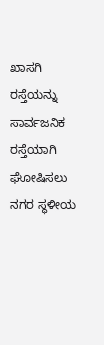ಖಾಸಗಿ ರಸ್ತೆಯನ್ನು ಸಾರ್ವಜನಿಕ ರಸ್ತೆಯಾಗಿ ಘೋಷಿಸಲು ನಗರ ಸ್ಥಳೀಯ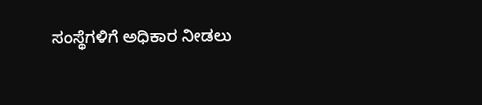ಸಂಸ್ಥೆಗಳಿಗೆ ಅಧಿಕಾರ ನೀಡಲು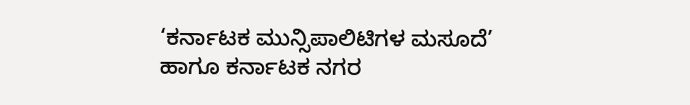‘ಕರ್ನಾಟಕ ಮುನ್ಸಿಪಾಲಿಟಿಗಳ ಮಸೂದೆ’ ಹಾಗೂ ಕರ್ನಾಟಕ ನಗರ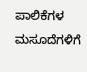ಪಾಲಿಕೆಗಳ ಮಸೂದೆಗಳಿಗೆ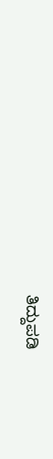ತಿದ್ದುಪಡಿ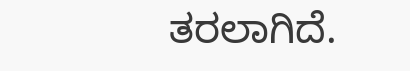ತರಲಾಗಿದೆ.